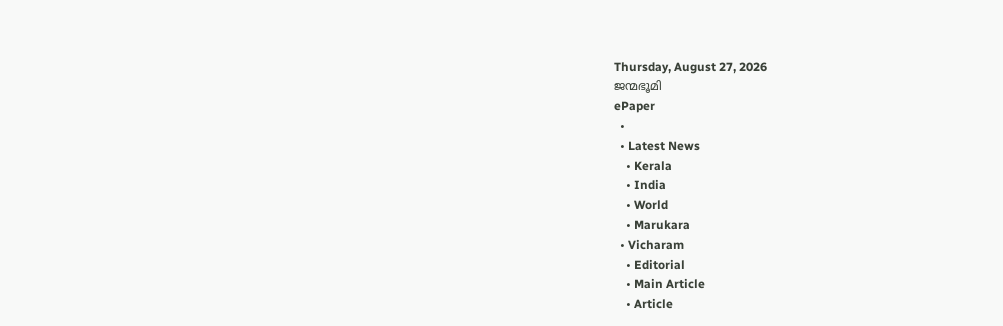Thursday, August 27, 2026
ജന്മഭൂമി
ePaper
  •
  • Latest News
    • Kerala
    • India
    • World
    • Marukara
  • Vicharam
    • Editorial
    • Main Article
    • Article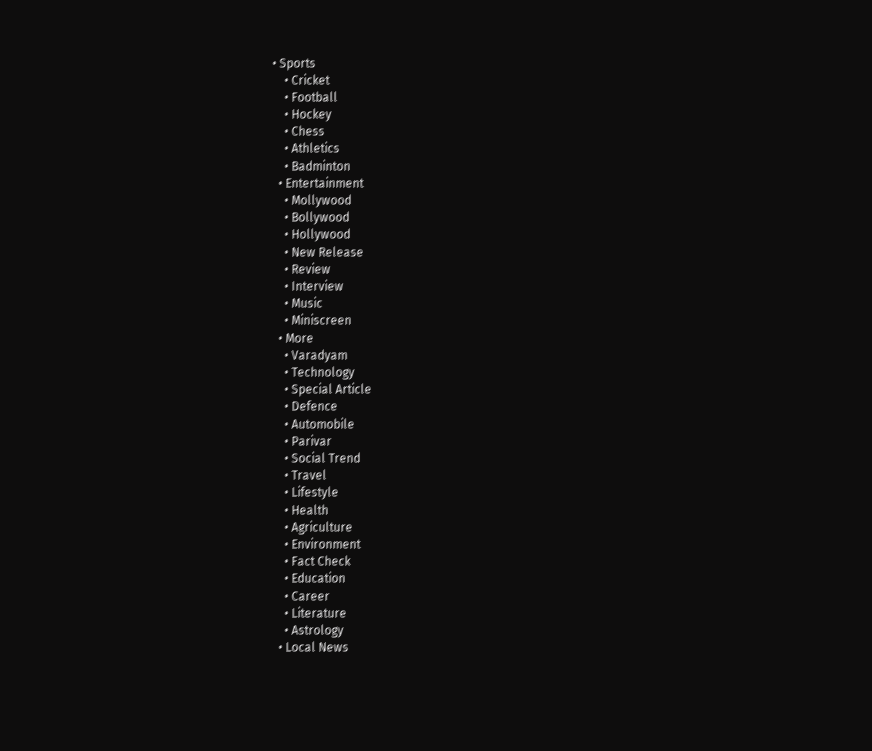• Sports
    • Cricket
    • Football
    • Hockey
    • Chess
    • Athletics
    • Badminton
  • Entertainment
    • Mollywood
    • Bollywood
    • Hollywood
    • New Release
    • Review
    • Interview
    • Music
    • Miniscreen
  • More
    • Varadyam
    • Technology
    • Special Article
    • Defence
    • Automobile
    • Parivar
    • Social Trend
    • Travel
    • Lifestyle
    • Health
    • Agriculture
    • Environment
    • Fact Check
    • Education
    • Career
    • Literature
    • Astrology
  • Local News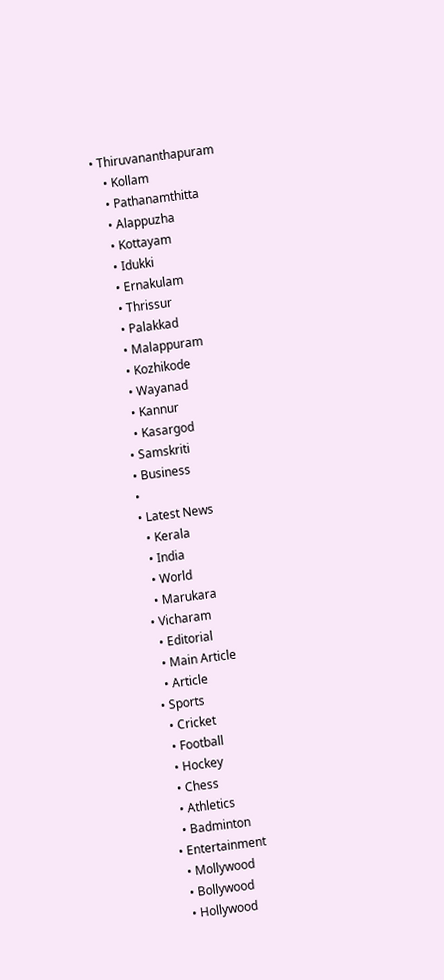• Thiruvananthapuram
    • Kollam
    • Pathanamthitta
    • Alappuzha
    • Kottayam
    • Idukki
    • Ernakulam
    • Thrissur
    • Palakkad
    • Malappuram
    • Kozhikode
    • Wayanad
    • Kannur
    • Kasargod
  • Samskriti
  • Business
  •
  • Latest News
    • Kerala
    • India
    • World
    • Marukara
  • Vicharam
    • Editorial
    • Main Article
    • Article
  • Sports
    • Cricket
    • Football
    • Hockey
    • Chess
    • Athletics
    • Badminton
  • Entertainment
    • Mollywood
    • Bollywood
    • Hollywood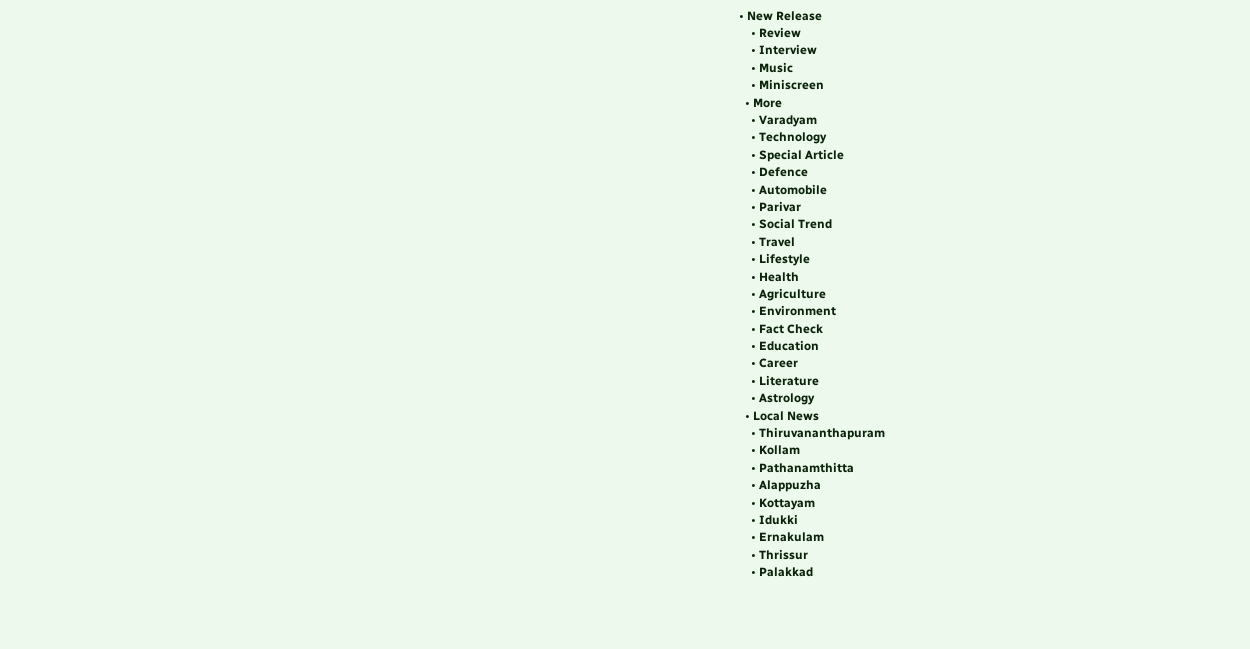• New Release
    • Review
    • Interview
    • Music
    • Miniscreen
  • More
    • Varadyam
    • Technology
    • Special Article
    • Defence
    • Automobile
    • Parivar
    • Social Trend
    • Travel
    • Lifestyle
    • Health
    • Agriculture
    • Environment
    • Fact Check
    • Education
    • Career
    • Literature
    • Astrology
  • Local News
    • Thiruvananthapuram
    • Kollam
    • Pathanamthitta
    • Alappuzha
    • Kottayam
    • Idukki
    • Ernakulam
    • Thrissur
    • Palakkad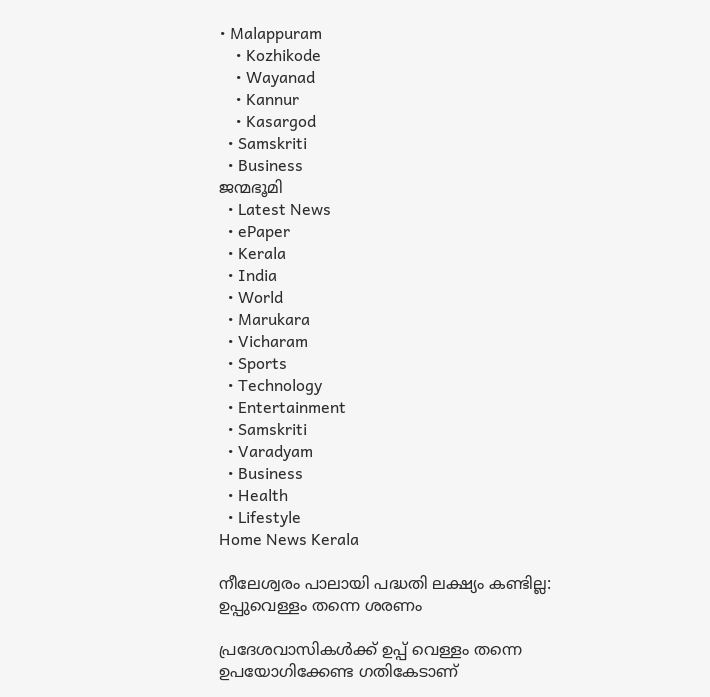• Malappuram
    • Kozhikode
    • Wayanad
    • Kannur
    • Kasargod
  • Samskriti
  • Business
ജന്മഭൂമി
  • Latest News
  • ePaper
  • Kerala
  • India
  • World
  • Marukara
  • Vicharam
  • Sports
  • Technology
  • Entertainment
  • Samskriti
  • Varadyam
  • Business
  • Health
  • Lifestyle
Home News Kerala

നീലേശ്വരം പാലായി പദ്ധതി ലക്ഷ്യം കണ്ടില്ല: ഉപ്പുവെള്ളം തന്നെ ശരണം

പ്രദേശവാസികള്‍ക്ക് ഉപ്പ് വെള്ളം തന്നെ ഉപയോഗിക്കേണ്ട ഗതികേടാണ്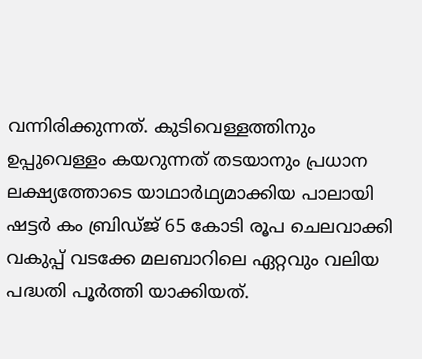വന്നിരിക്കുന്നത്. കുടിവെള്ളത്തിനും ഉപ്പുവെള്ളം കയറുന്നത് തടയാനും പ്രധാന ലക്ഷ്യത്തോടെ യാഥാര്‍ഥ്യമാക്കിയ പാലായി ഷട്ടര്‍ കം ബ്രിഡ്ജ് 65 കോടി രൂപ ചെലവാക്കി വകുപ്പ് വടക്കേ മലബാറിലെ ഏറ്റവും വലിയ പദ്ധതി പൂര്‍ത്തി യാക്കിയത്.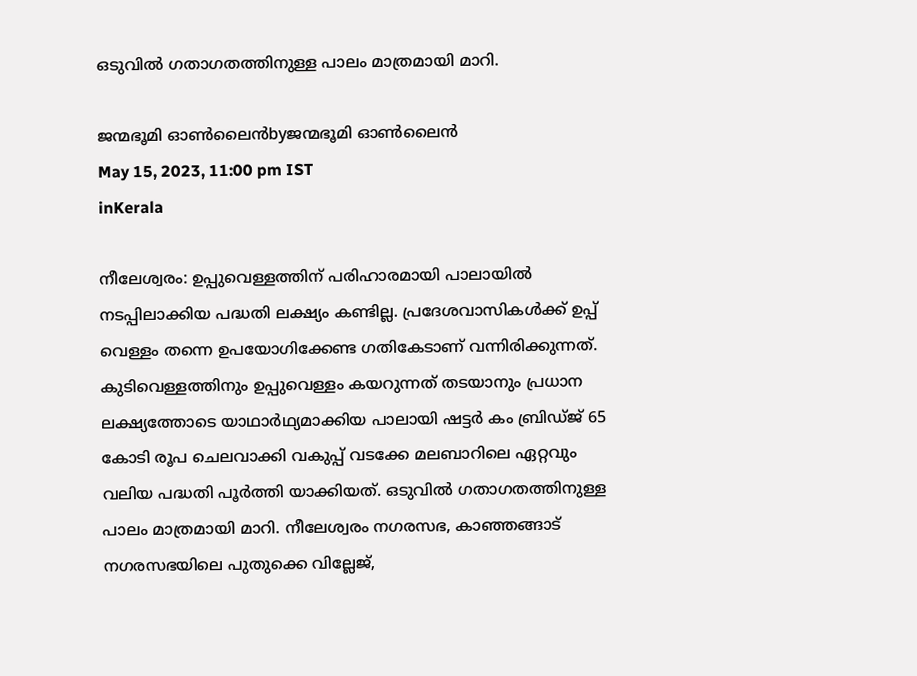ഒടുവില്‍ ഗതാഗതത്തിനുള്ള പാലം മാത്രമായി മാറി.

ജന്മഭൂമി ഓണ്‍ലൈന്‍byജന്മഭൂമി ഓണ്‍ലൈന്‍
May 15, 2023, 11:00 pm IST
inKerala

നീലേശ്വരം: ഉപ്പുവെള്ളത്തിന് പരിഹാരമായി പാലായില്‍ നടപ്പിലാക്കിയ പദ്ധതി ലക്ഷ്യം കണ്ടില്ല. പ്രദേശവാസികള്‍ക്ക് ഉപ്പ് വെള്ളം തന്നെ ഉപയോഗിക്കേണ്ട ഗതികേടാണ് വന്നിരിക്കുന്നത്. കുടിവെള്ളത്തിനും ഉപ്പുവെള്ളം കയറുന്നത് തടയാനും പ്രധാന ലക്ഷ്യത്തോടെ യാഥാര്‍ഥ്യമാക്കിയ പാലായി ഷട്ടര്‍ കം ബ്രിഡ്ജ് 65 കോടി രൂപ ചെലവാക്കി വകുപ്പ് വടക്കേ മലബാറിലെ ഏറ്റവും വലിയ പദ്ധതി പൂര്‍ത്തി യാക്കിയത്. ഒടുവില്‍ ഗതാഗതത്തിനുള്ള പാലം മാത്രമായി മാറി. നീലേശ്വരം നഗരസഭ, കാഞ്ഞങ്ങാട് നഗരസഭയിലെ പുതുക്കെ വില്ലേജ്,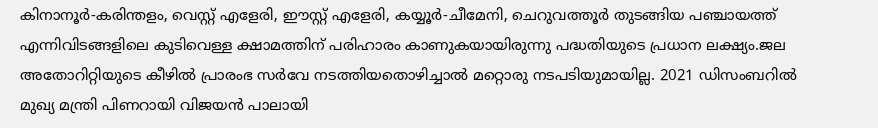കിനാനൂര്‍-കരിന്തളം, വെസ്റ്റ് എളേരി, ഈസ്റ്റ് എളേരി, കയ്യൂര്‍-ചീമേനി, ചെറുവത്തൂര്‍ തുടങ്ങിയ പഞ്ചായത്ത് എന്നിവിടങ്ങളിലെ കുടിവെള്ള ക്ഷാമത്തിന് പരിഹാരം കാണുകയായിരുന്നു പദ്ധതിയുടെ പ്രധാന ലക്ഷ്യം.ജല അതോറിറ്റിയുടെ കീഴില്‍ പ്രാരംഭ സര്‍വേ നടത്തിയതൊഴിച്ചാല്‍ മറ്റൊരു നടപടിയുമായില്ല. 2021 ഡിസംബറില്‍ മുഖ്യ മന്ത്രി പിണറായി വിജയന്‍ പാലായി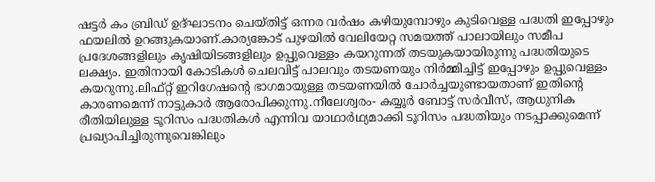ഷട്ടര്‍ കം ബ്രിഡ് ഉദ്ഘാടനം ചെയ്തിട്ട് ഒന്നര വര്‍ഷം കഴിയുമ്പോഴും കുടിവെള്ള പദ്ധതി ഇപ്പോഴും ഫയലില്‍ ഉറങ്ങുകയാണ്.കാര്യങ്കോട് പുഴയില്‍ വേലിയേറ്റ സമയത്ത് പാലായിലും സമീപ പ്രദേശങ്ങളിലും കൃഷിയിടങ്ങളിലും ഉപ്പുവെള്ളം കയറുന്നത് തടയുകയായിരുന്നു പദ്ധതിയുടെ ലക്ഷ്യം. ഇതിനായി കോടികള്‍ ചെലവിട്ട് പാലവും തടയണയും നിര്‍മ്മിച്ചിട്ട് ഇപ്പോഴും ഉപ്പുവെള്ളം കയറുന്നു.ലിഫ്റ്റ് ഇറിഗേഷന്റെ ഭാഗമായുള്ള തടയണയില്‍ ചോര്‍ച്ചയുണ്ടായതാണ് ഇതിന്റെ കാരണമെന്ന് നാട്ടുകാര്‍ ആരോപിക്കുന്നു.നീലേശ്വരം- കയ്യൂര്‍ ബോട്ട് സര്‍വീസ്, ആധുനിക രീതിയിലുള്ള ടൂറിസം പദ്ധതികള്‍ എന്നിവ യാഥാര്‍ഥ്യമാക്കി ടൂറിസം പദ്ധതിയും നടപ്പാക്കുമെന്ന് പ്രഖ്യാപിച്ചിരുന്നുവെങ്കിലും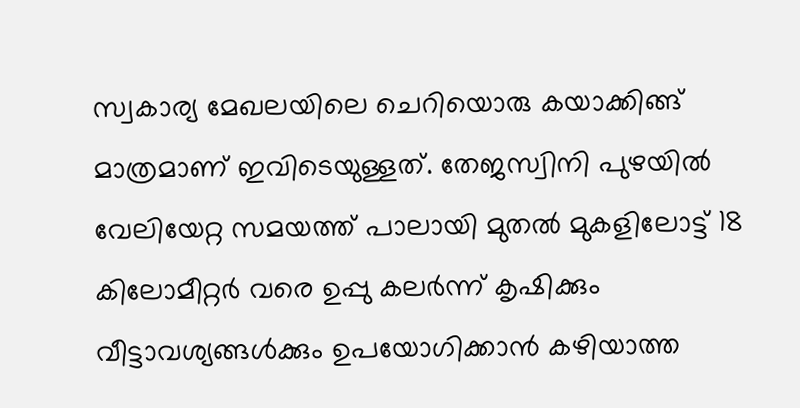സ്വകാര്യ മേഖലയിലെ ചെറിയൊരു കയാക്കിങ്ങ് മാത്രമാണ് ഇവിടെയുള്ളത്. തേജസ്വിനി പുഴയില്‍ വേലിയേറ്റ സമയത്ത് പാലായി മുതല്‍ മുകളിലോട്ട് 18 കിലോമീറ്റര്‍ വരെ ഉപ്പു കലര്‍ന്ന് കൃഷിക്കും വീട്ടാവശ്യങ്ങള്‍ക്കും ഉപയോഗിക്കാന്‍ കഴിയാത്ത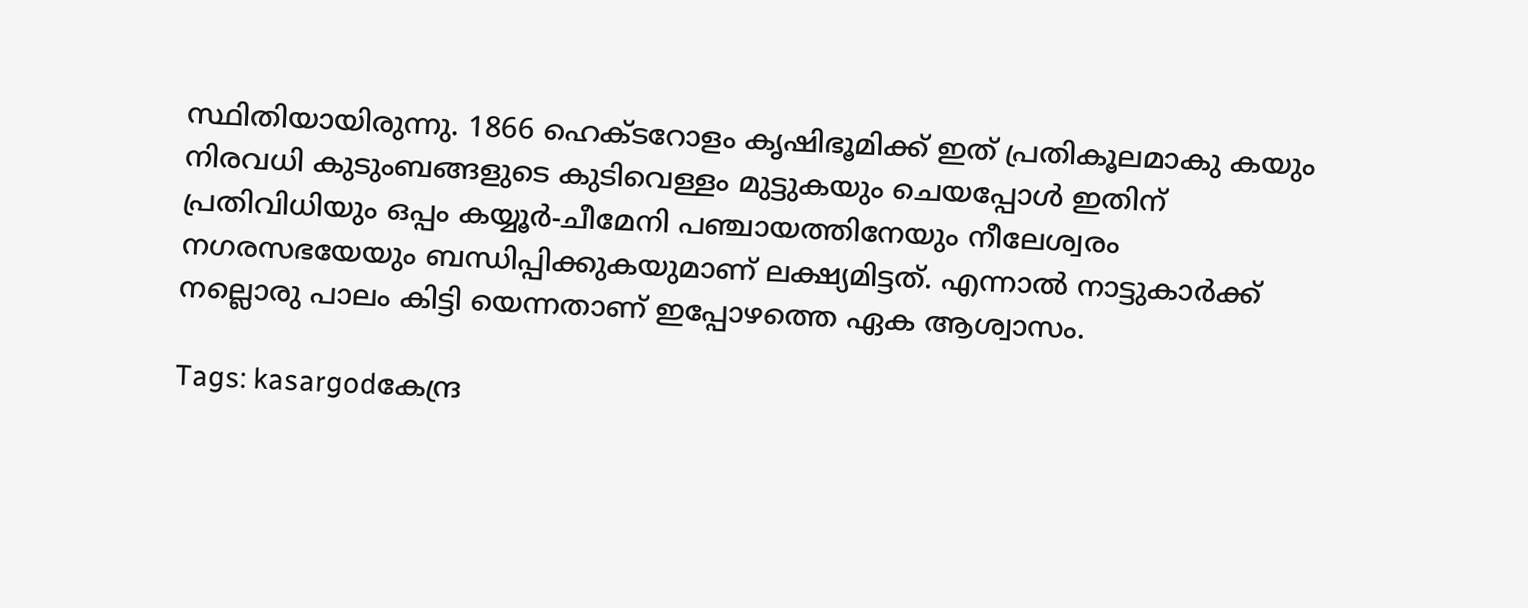സ്ഥിതിയായിരുന്നു. 1866 ഹെക്ടറോളം കൃഷിഭൂമിക്ക് ഇത് പ്രതികൂലമാകു കയും നിരവധി കുടുംബങ്ങളുടെ കുടിവെള്ളം മുട്ടുകയും ചെയപ്പോള്‍ ഇതിന് പ്രതിവിധിയും ഒപ്പം കയ്യൂര്‍-ചീമേനി പഞ്ചായത്തിനേയും നീലേശ്വരം നഗരസഭയേയും ബന്ധിപ്പിക്കുകയുമാണ് ലക്ഷ്യമിട്ടത്. എന്നാല്‍ നാട്ടുകാര്‍ക്ക് നല്ലൊരു പാലം കിട്ടി യെന്നതാണ് ഇപ്പോഴത്തെ ഏക ആശ്വാസം.

Tags: kasargodകേന്ദ്ര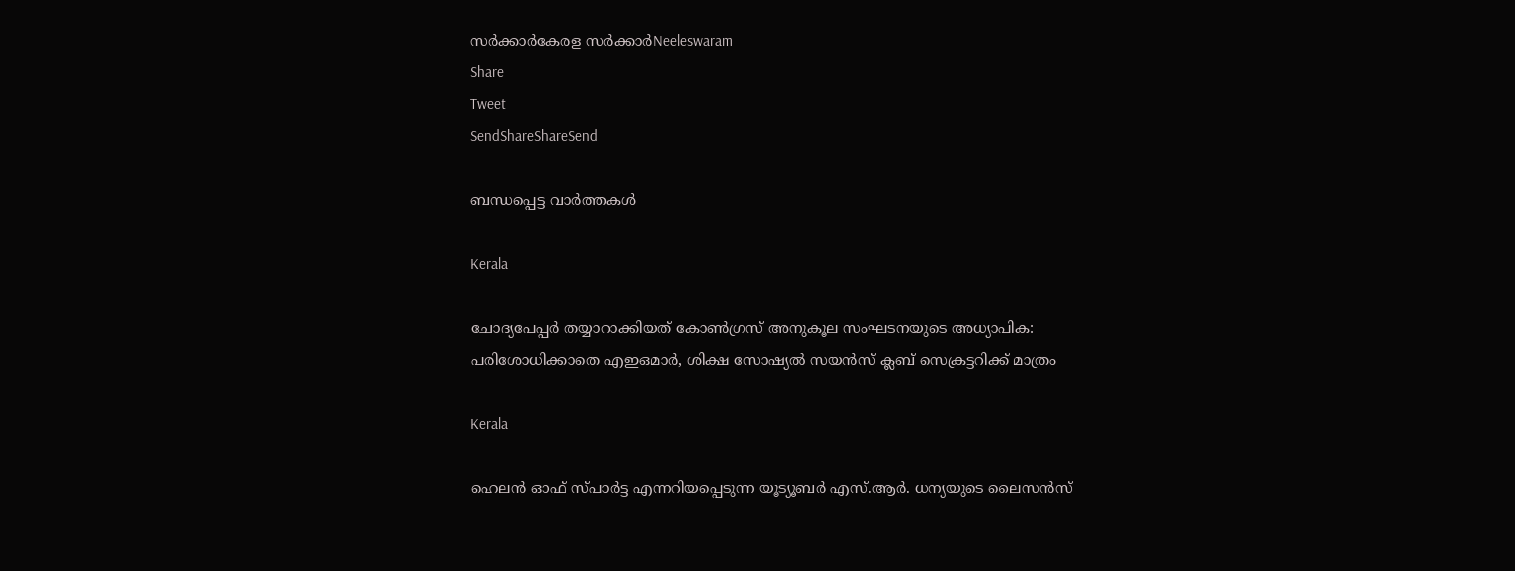സര്‍ക്കാര്‍കേരള സര്‍ക്കാര്‍Neeleswaram
Share
Tweet
SendShareShareSend

ബന്ധപ്പെട്ട വാര്‍ത്തകള്‍

Kerala

ചോദ്യപേപ്പര്‍ തയ്യാറാക്കിയത് കോണ്‍ഗ്രസ് അനുകൂല സംഘടനയുടെ അധ്യാപിക: പരിശോധിക്കാതെ എഇഒമാര്‍, ശിക്ഷ സോഷ്യല്‍ സയന്‍സ് ക്ലബ് സെക്രട്ടറിക്ക് മാത്രം

Kerala

ഹെലൻ ഓഫ് സ്പാർട്ട എന്നറിയപ്പെടുന്ന യൂട്യൂബർ എസ്.ആർ. ധന്യയുടെ ലൈസൻസ്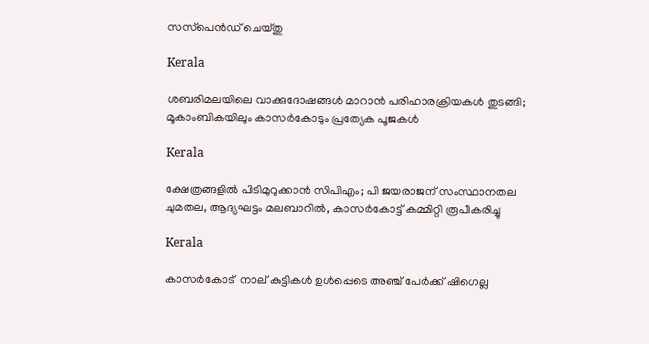സസ്‌പെൻഡ് ചെയ്തു

Kerala

ശബരിമലയിലെ വാക്കുദോഷങ്ങൾ മാറാൻ പരിഹാരക്രിയകൾ തുടങ്ങി; മൂകാംബികയിലും കാസർകോടും പ്രത്യേക പൂജകൾ

Kerala

ക്ഷേത്രങ്ങളില്‍ പിടിമുറുക്കാന്‍ സിപിഎം; പി ജയരാജന് സംസ്ഥാനതല ചുമതല, ആദ്യഘട്ടം മലബാറിൽ, കാസർകോട്ട് കമ്മിറ്റി രൂപീകരിച്ചു

Kerala

കാസര്‍കോട്  നാല് കുട്ടികള്‍ ഉള്‍പ്പെടെ അഞ്ച് പേര്‍ക്ക് ഷിഗെല്ല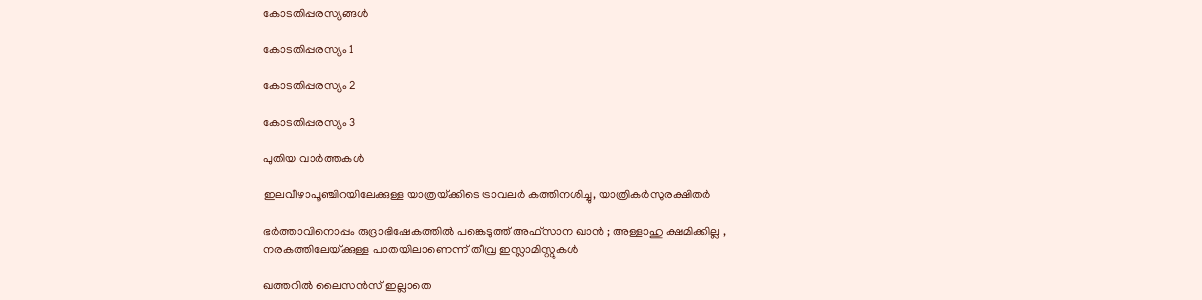കോടതിപ്പരസ്യങ്ങള്‍

കോടതിപ്പരസ്യം 1

കോടതിപ്പരസ്യം 2

കോടതിപ്പരസ്യം 3

പുതിയ വാര്‍ത്തകള്‍

ഇലവീഴാപൂഞ്ചിറയിലേക്കുള്ള യാത്രയ്‌ക്കിടെ ട്രാവലര്‍ കത്തിനശിച്ചു, യാത്രികര്‍സുരക്ഷിതര്‍

ഭർത്താവിനൊപ്പം രുദ്രാഭിഷേകത്തിൽ പങ്കെടുത്ത് അഫ്സാന ഖാൻ ; അള്ളാഹു ക്ഷമിക്കില്ല , നരകത്തിലേയ്‌ക്കുള്ള പാതയിലാണെന്ന് തീവ്ര ഇസ്ലാമിസ്റ്റുകൾ

ഖത്തറിൽ ലൈസൻസ് ഇല്ലാതെ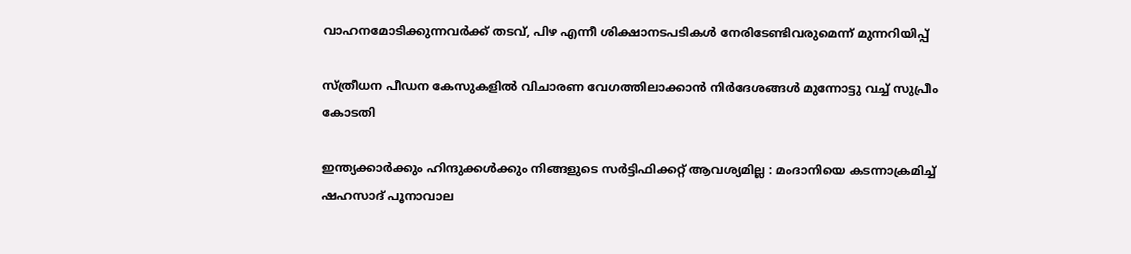വാഹനമോടിക്കുന്നവർക്ക് തടവ്, പിഴ എന്നീ ശിക്ഷാനടപടികൾ നേരിടേണ്ടിവരുമെന്ന് മുന്നറിയിപ്പ്

സ്ത്രീധന പീഡന കേസുകളില്‍ വിചാരണ വേഗത്തിലാക്കാന്‍ നിര്‍ദേശങ്ങള്‍ മുന്നോട്ടു വച്ച് സുപ്രീം കോടതി

ഇന്ത്യക്കാർക്കും ഹിന്ദുക്കൾക്കും നിങ്ങളുടെ സർട്ടിഫിക്കറ്റ് ആവശ്യമില്ല : മംദാനിയെ കടന്നാക്രമിച്ച് ഷഹസാദ് പൂനാവാല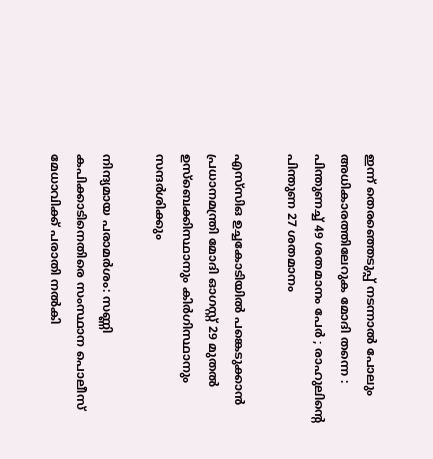ഇന്ന് തെരഞ്ഞെടുപ്പ് നടന്നാൽ പോലും അധികാരത്തിലേറുക മോദി തന്നെ : പിന്തുണച്ച് 49 ശതമാനം പേർ ; രാഹുലിന്റെ പിന്തുണ 27 ശതമാനം

എസ്‌സി‌ഒ ഉച്ചകോടിയിൽ പങ്കെടുക്കാൻ പ്രധാനമന്ത്രി മോദി ഓഗസ്റ്റ് 29 മുതൽ ഉസ്‌ബെക്കിസ്ഥാനും കിർഗിസ്ഥാനും സന്ദർശിക്കും

നിന്ദ്യമായ പരാമര്‍ശം: സണ്ണി കപിക്കാടിനെതിരെ സംസ്ഥാന പൊലീസ് മേധാവിക്ക് പരാതി നല്‍കി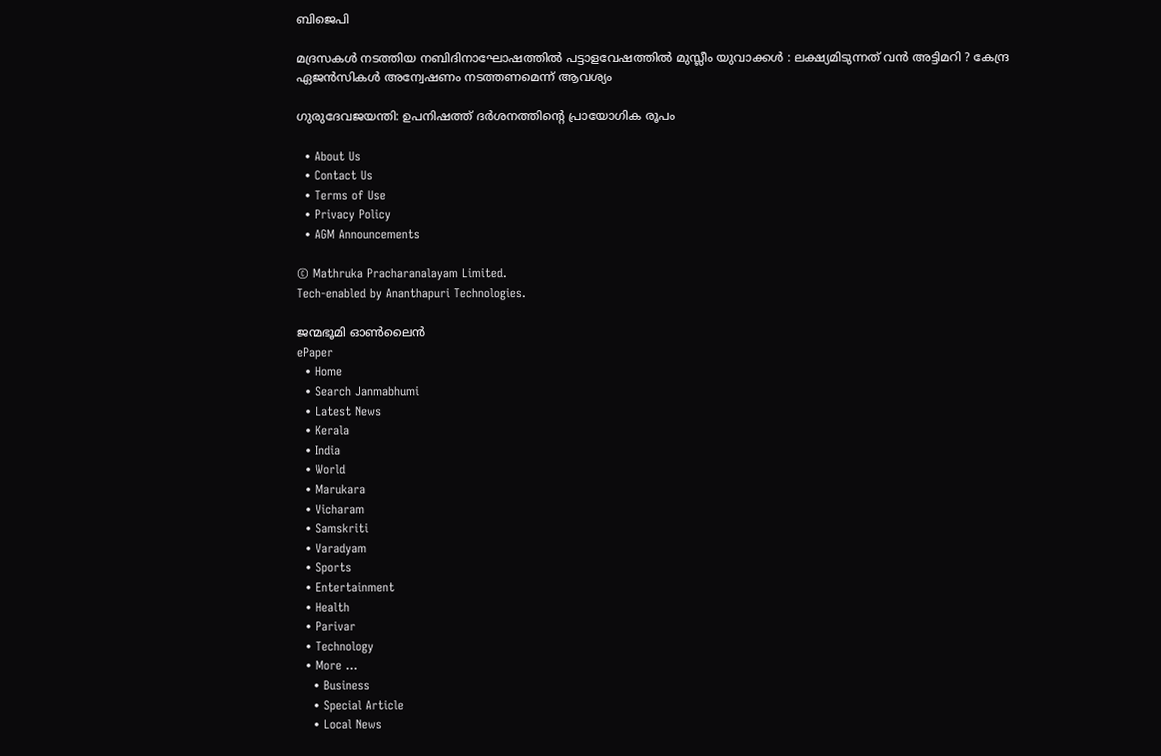ബിജെപി

മദ്രസകൾ നടത്തിയ നബിദിനാഘോഷത്തിൽ പട്ടാളവേഷത്തിൽ മുസ്ലീം യുവാക്കൾ : ലക്ഷ്യമിടുന്നത് വൻ അട്ടിമറി ? കേന്ദ്ര ഏജൻസികൾ അന്വേഷണം നടത്തണമെന്ന് ആവശ്യം

ഗുരുദേവജയന്തി: ഉപനിഷത്ത് ദര്‍ശനത്തിന്റെ പ്രായോഗിക രൂപം

  • About Us
  • Contact Us
  • Terms of Use
  • Privacy Policy
  • AGM Announcements

© Mathruka Pracharanalayam Limited.
Tech-enabled by Ananthapuri Technologies.

ജന്മഭൂമി ഓണ്‍ലൈന്‍
ePaper
  • Home
  • Search Janmabhumi
  • Latest News
  • Kerala
  • India
  • World
  • Marukara
  • Vicharam
  • Samskriti
  • Varadyam
  • Sports
  • Entertainment
  • Health
  • Parivar
  • Technology
  • More …
    • Business
    • Special Article
    • Local News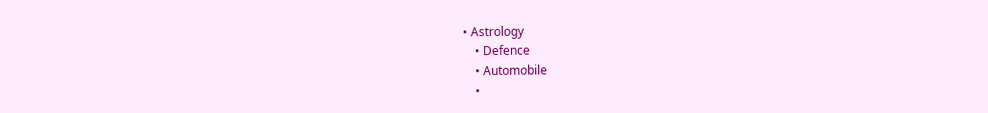• Astrology
    • Defence
    • Automobile
    •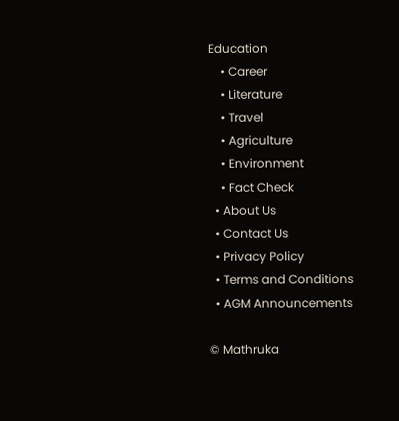Education
    • Career
    • Literature
    • Travel
    • Agriculture
    • Environment
    • Fact Check
  • About Us
  • Contact Us
  • Privacy Policy
  • Terms and Conditions
  • AGM Announcements

© Mathruka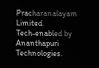Pracharanalayam Limited.
Tech-enabled by Ananthapuri Technologies.